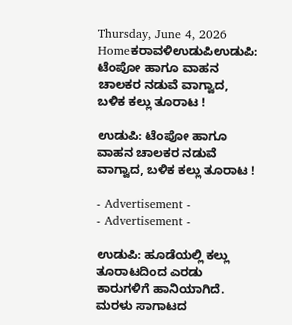Thursday, June 4, 2026
Homeಕರಾವಳಿಉಡುಪಿಉಡುಪಿ: ಟೆಂಪೋ ಹಾಗೂ ವಾಹನ ಚಾಲಕರ ನಡುವೆ ವಾಗ್ವಾದ, ಬಳಿಕ ಕಲ್ಲು ತೂರಾಟ !

ಉಡುಪಿ: ಟೆಂಪೋ ಹಾಗೂ ವಾಹನ ಚಾಲಕರ ನಡುವೆ ವಾಗ್ವಾದ, ಬಳಿಕ ಕಲ್ಲು ತೂರಾಟ !

- Advertisement -
- Advertisement -

ಉಡುಪಿ: ಹೂಡೆಯಲ್ಲಿ ಕಲ್ಲು ತೂರಾಟದಿಂದ ಎರಡು ಕಾರುಗಳಿಗೆ ಹಾನಿಯಾಗಿದೆ. ಮರಳು ಸಾಗಾಟದ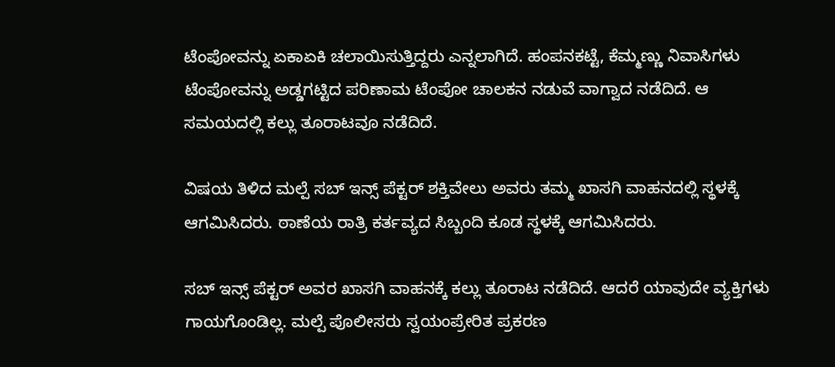ಟೆಂಪೋವನ್ನು ಏಕಾಏಕಿ ಚಲಾಯಿಸುತ್ತಿದ್ದರು ಎನ್ನಲಾಗಿದೆ. ಹಂಪನಕಟ್ಟೆ, ಕೆಮ್ಮಣ್ಣು ನಿವಾಸಿಗಳು ಟೆಂಪೋವನ್ನು ಅಡ್ಡಗಟ್ಟಿದ ಪರಿಣಾಮ ಟೆಂಪೋ ಚಾಲಕನ ನಡುವೆ ವಾಗ್ವಾದ ನಡೆದಿದೆ. ಆ ಸಮಯದಲ್ಲಿ ಕಲ್ಲು ತೂರಾಟವೂ ನಡೆದಿದೆ.

ವಿಷಯ ತಿಳಿದ ಮಲ್ಪೆ ಸಬ್ ಇನ್ಸ್ ಪೆಕ್ಟರ್ ಶಕ್ತಿವೇಲು ಅವರು ತಮ್ಮ ಖಾಸಗಿ ವಾಹನದಲ್ಲಿ ಸ್ಥಳಕ್ಕೆ ಆಗಮಿಸಿದರು. ಠಾಣೆಯ ರಾತ್ರಿ ಕರ್ತವ್ಯದ ಸಿಬ್ಬಂದಿ ಕೂಡ ಸ್ಥಳಕ್ಕೆ ಆಗಮಿಸಿದರು.

ಸಬ್ ಇನ್ಸ್ ಪೆಕ್ಟರ್ ಅವರ ಖಾಸಗಿ ವಾಹನಕ್ಕೆ ಕಲ್ಲು ತೂರಾಟ ನಡೆದಿದೆ. ಆದರೆ ಯಾವುದೇ ವ್ಯಕ್ತಿಗಳು ಗಾಯಗೊಂಡಿಲ್ಲ. ಮಲ್ಪೆ ಪೊಲೀಸರು ಸ್ವಯಂಪ್ರೇರಿತ ಪ್ರಕರಣ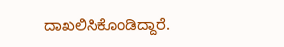ದಾಖಲಿಸಿಕೊಂಡಿದ್ದಾರೆ.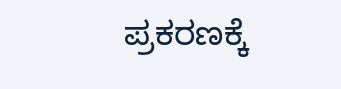ಪ್ರಕರಣಕ್ಕೆ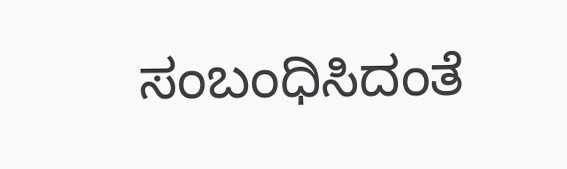ಸಂಬಂಧಿಸಿದಂತೆ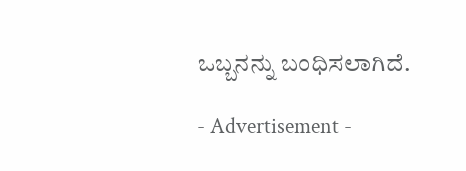ಒಬ್ಬನನ್ನು ಬಂಧಿಸಲಾಗಿದೆ.

- Advertisement -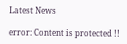Latest News

error: Content is protected !!